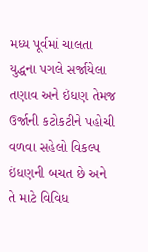મધ્ય પૂર્વમાં ચાલતા યુદ્ધના પગલે સર્જાયેલા તણાવ અને ઇંધણ તેમજ ઉર્જાની કટોકટીને પહોચી વળવા સહેલો વિકલ્પ ઇંધણની બચત છે અને તે માટે વિવિધ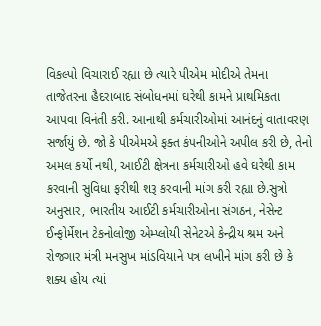વિકલ્પો વિચારાઈ રહ્યા છે ત્યારે પીએમ મોદીએ તેમના તાજેતરના હૈદરાબાદ સંબોધનમાં ઘરેથી કામને પ્રાથમિકતા આપવા વિનંતી કરી. આનાથી કર્મચારીઓમાં આનંદનું વાતાવરણ સર્જાયું છે. જો કે પીએમએ ફક્ત કંપનીઓને અપીલ કરી છે, તેનો અમલ કર્યો નથી, આઈટી ક્ષેત્રના કર્મચારીઓ હવે ઘરેથી કામ કરવાની સુવિધા ફરીથી શરૂ કરવાની માંગ કરી રહ્યા છે.સુત્રો અનુસાર, ભારતીય આઈટી કર્મચારીઓના સંગઠન, નેસેન્ટ ઈન્ફોર્મેશન ટેકનોલોજી એમ્પ્લોયી સેનેટએ કેન્દ્રીય શ્રમ અને રોજગાર મંત્રી મનસુખ માંડવિયાને પત્ર લખીને માંગ કરી છે કે શક્ય હોય ત્યાં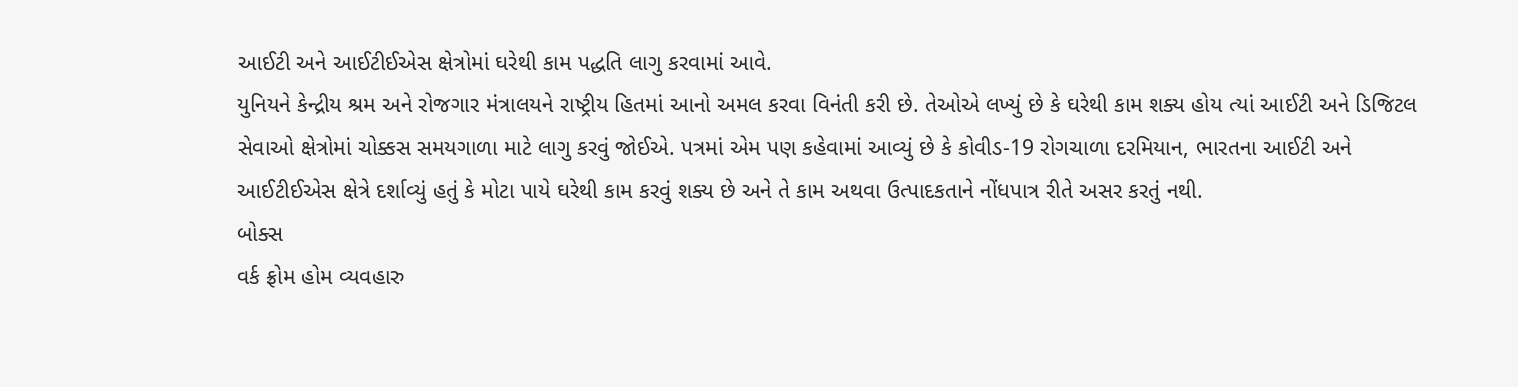આઈટી અને આઈટીઈએસ ક્ષેત્રોમાં ઘરેથી કામ પદ્ધતિ લાગુ કરવામાં આવે.
યુનિયને કેન્દ્રીય શ્રમ અને રોજગાર મંત્રાલયને રાષ્ટ્રીય હિતમાં આનો અમલ કરવા વિનંતી કરી છે. તેઓએ લખ્યું છે કે ઘરેથી કામ શક્ય હોય ત્યાં આઈટી અને ડિજિટલ સેવાઓ ક્ષેત્રોમાં ચોક્કસ સમયગાળા માટે લાગુ કરવું જોઈએ. પત્રમાં એમ પણ કહેવામાં આવ્યું છે કે કોવીડ-19 રોગચાળા દરમિયાન, ભારતના આઈટી અને આઈટીઈએસ ક્ષેત્રે દર્શાવ્યું હતું કે મોટા પાયે ઘરેથી કામ કરવું શક્ય છે અને તે કામ અથવા ઉત્પાદકતાને નોંધપાત્ર રીતે અસર કરતું નથી.
બોક્સ
વર્ક ફ્રોમ હોમ વ્યવહારુ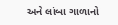અને લાંબા ગાળાનો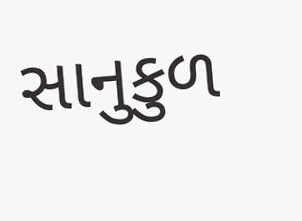સાનુકુળ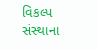વિકલ્પ
સંસ્થાના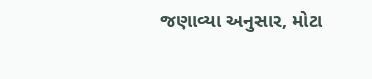જણાવ્યા અનુસાર, મોટા